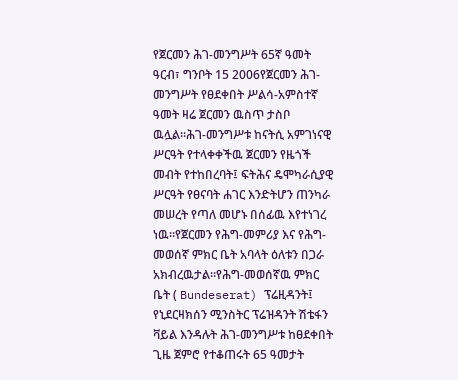የጀርመን ሕገ-መንግሥት 65ኛ ዓመት
ዓርብ፣ ግንቦት 15 2006የጀርመን ሕገ-መንግሥት የፀደቀበት ሥልሳ-አምስተኛ ዓመት ዛሬ ጀርመን ዉስጥ ታስቦ ዉሏል።ሕገ-መንግሥቱ ከናትሲ አምገነናዊ ሥርዓት የተላቀቀችዉ ጀርመን የዜጎች መብት የተከበረባት፤ ፍትሕና ዴሞካራሲያዊ ሥርዓት የፀናባት ሐገር እንድትሆን ጠንካራ መሠረት የጣለ መሆኑ በሰፊዉ እየተነገረ ነዉ።የጀርመን የሕግ-መምሪያ እና የሕግ-መወሰኛ ምክር ቤት አባላት ዕለቱን በጋራ አክብረዉታል።የሕግ-መወሰኛዉ ምክር ቤት ( Bundeserat) ፕሬዚዳንት፤ የኒደርዛክሰን ሚንስትር ፕሬዝዳንት ሽቴፋን ቫይል እንዳሉት ሕገ-መንግሥቱ ከፀደቀበት ጊዜ ጀምሮ የተቆጠሩት 65 ዓመታት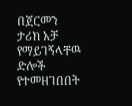በጀርመን ታሪክ አቻ የማይገኝላቸዉ ድሎች የተመዘገበበት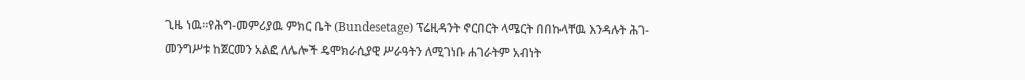ጊዜ ነዉ።የሕግ-መምሪያዉ ምክር ቤት (Bundesetage) ፕሬዚዳንት ኖርበርት ላሜርት በበኩላቸዉ እንዳሉት ሕገ-መንግሥቱ ከጀርመን አልፎ ለሌሎች ዴሞክራሲያዊ ሥራዓትን ለሚገነቡ ሐገራትም አብነት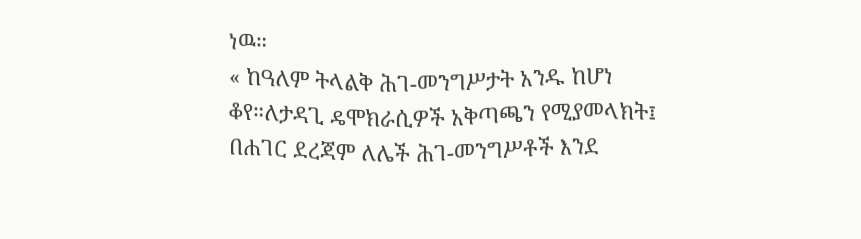ነዉ።
« ከዓለም ትላልቅ ሕገ-መንግሥታት አንዱ ከሆነ ቆየ።ለታዳጊ ዴሞክራሲዎች አቅጣጫን የሚያመላክት፤ በሐገር ደረጃም ለሌች ሕገ-መንግሥቶች እንደ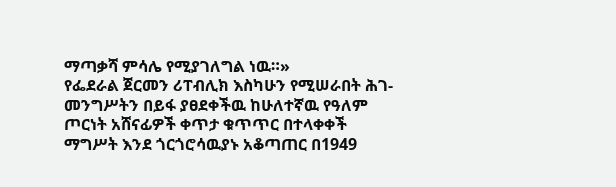ማጣቃሻ ምሳሌ የሚያገለግል ነዉ።»
የፌደራል ጀርመን ሪፐብሊክ እስካሁን የሚሠራበት ሕገ-መንግሥትን በይፋ ያፀደቀችዉ ከሁለተኛዉ የዓለም ጦርነት አሸናፊዎች ቀጥታ ቁጥጥር በተላቀቀች ማግሥት እንደ ጎርጎሮሳዉያኑ አቆጣጠር በ1949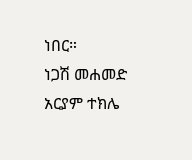ነበር።
ነጋሽ መሐመድ
አርያም ተክሌ